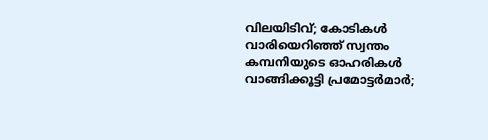വിലയിടിവ്; കോടികള്‍ വാരിയെറിഞ്ഞ് സ്വന്തം കമ്പനിയുടെ ഓഹരികള്‍ വാങ്ങിക്കൂട്ടി പ്രമോട്ടര്‍മാര്‍;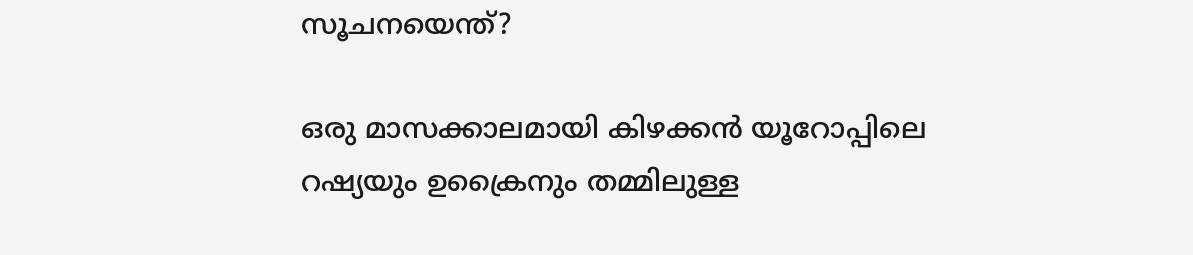സൂചനയെന്ത്?

ഒരു മാസക്കാലമായി കിഴക്കന്‍ യൂറോപ്പിലെ റഷ്യയും ഉക്രൈനും തമ്മിലുള്ള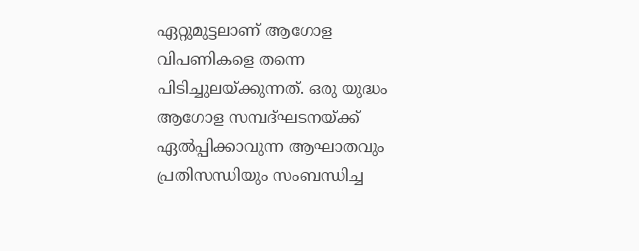ഏറ്റുമുട്ടലാണ് ആഗോള വിപണികളെ തന്നെ പിടിച്ചുലയ്ക്കുന്നത്. ഒരു യുദ്ധം ആഗോള സമ്പദ്ഘടനയ്ക്ക് ഏല്‍പ്പിക്കാവുന്ന ആഘാതവും പ്രതിസന്ധിയും സംബന്ധിച്ച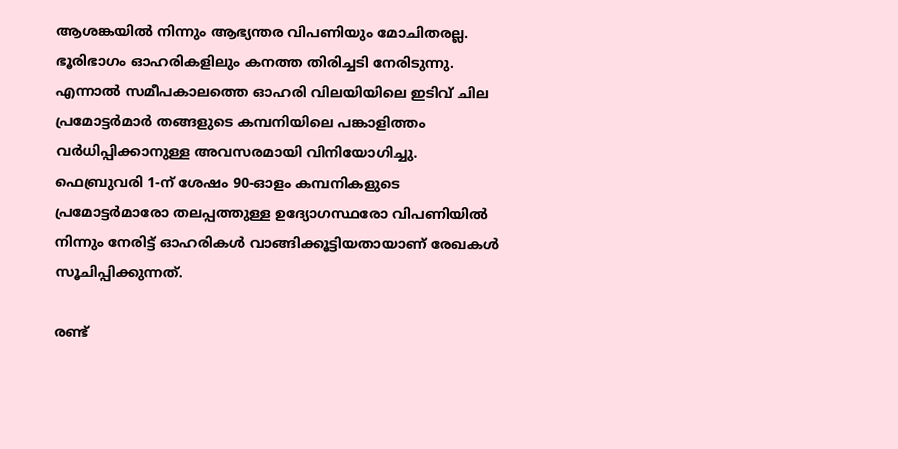ആശങ്കയില്‍ നിന്നും ആഭ്യന്തര വിപണിയും മോചിതരല്ല. ഭൂരിഭാഗം ഓഹരികളിലും കനത്ത തിരിച്ചടി നേരിടുന്നു. എന്നാല്‍ സമീപകാലത്തെ ഓഹരി വിലയിയിലെ ഇടിവ് ചില പ്രമോട്ടര്‍മാര്‍ തങ്ങളുടെ കമ്പനിയിലെ പങ്കാളിത്തം വര്‍ധിപ്പിക്കാനുള്ള അവസരമായി വിനിയോഗിച്ചു. ഫെബ്രുവരി 1-ന് ശേഷം 90-ഓളം കമ്പനികളുടെ പ്രമോട്ടര്‍മാരോ തലപ്പത്തുള്ള ഉദ്യോഗസ്ഥരോ വിപണിയില്‍ നിന്നും നേരിട്ട് ഓഹരികള്‍ വാങ്ങിക്കൂട്ടിയതായാണ് രേഖകള്‍ സൂചിപ്പിക്കുന്നത്.

രണ്ട്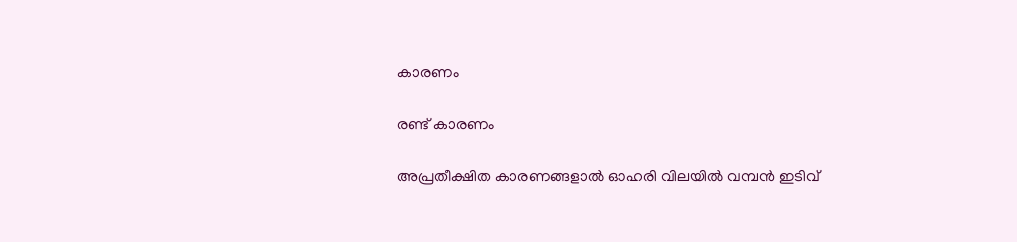കാരണം

രണ്ട് കാരണം

അപ്രതീക്ഷിത കാരണങ്ങളാല്‍ ഓഹരി വിലയില്‍ വമ്പന്‍ ഇടിവ്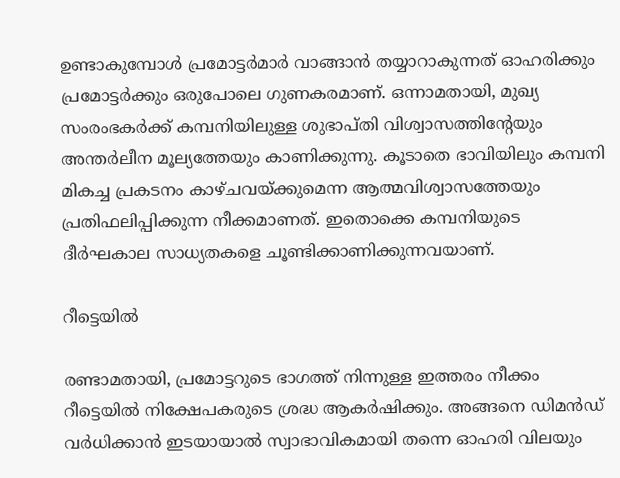ഉണ്ടാകുമ്പോള്‍ പ്രമോട്ടര്‍മാര്‍ വാങ്ങാന്‍ തയ്യാറാകുന്നത് ഓഹരിക്കും പ്രമോട്ടര്‍ക്കും ഒരുപോലെ ഗുണകരമാണ്. ഒന്നാമതായി, മുഖ്യ സംരംഭകര്‍ക്ക് കമ്പനിയിലുള്ള ശുഭാപ്തി വിശ്വാസത്തിന്റേയും അന്തര്‍ലീന മൂല്യത്തേയും കാണിക്കുന്നു. കൂടാതെ ഭാവിയിലും കമ്പനി മികച്ച പ്രകടനം കാഴ്ചവയ്ക്കുമെന്ന ആത്മവിശ്വാസത്തേയും പ്രതിഫലിപ്പിക്കുന്ന നീക്കമാണത്. ഇതൊക്കെ കമ്പനിയുടെ ദീര്‍ഘകാല സാധ്യതകളെ ചൂണ്ടിക്കാണിക്കുന്നവയാണ്.

റീട്ടെയില്‍

രണ്ടാമതായി, പ്രമോട്ടറുടെ ഭാഗത്ത് നിന്നുള്ള ഇത്തരം നീക്കം റീട്ടെയില്‍ നിക്ഷേപകരുടെ ശ്രദ്ധ ആകര്‍ഷിക്കും. അങ്ങനെ ഡിമന്‍ഡ് വര്‍ധിക്കാന്‍ ഇടയായാല്‍ സ്വാഭാവികമായി തന്നെ ഓഹരി വിലയും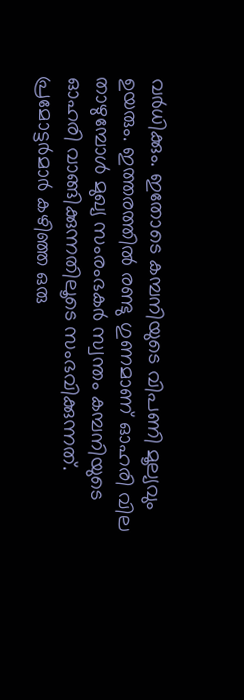വര്‍ധിക്കും. ഇതോടെ കമ്പനിയുടെ വിപണി മൂല്യവും ഉയരും. ഇത്തരത്തില്‍ രണ്ടു ഗുണമാണ് ഓഹരി വില താഴുമ്പോള്‍ മുഖ്യ സംരംഭകര്‍ സ്വന്തം കമ്പനിയുടെ ഓഹരി വാങ്ങിക്കുന്നതിലൂടെ സംഭവിക്കുന്നത്. പ്രമോട്ടര്‍മാര്‍ കഴിഞ്ഞ ഒരു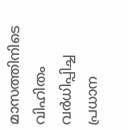മാസത്തിനിടെ വിഹിതം വര്‍ധിപ്പിച്ച പ്രധാന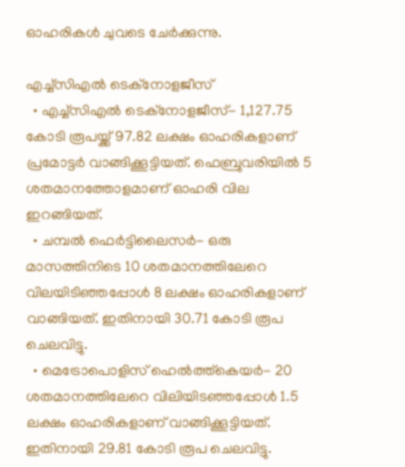ഓഹരികള്‍ ചുവടെ ചേര്‍ക്കുന്നു.

എച്ച്‌സിഎല്‍ ടെക്‌നോളജീസ്
  • എച്ച്‌സിഎല്‍ ടെക്‌നോളജീസ്- 1,127.75 കോടി രൂപയ്ക്ക് 97.82 ലക്ഷം ഓഹരികളാണ് പ്രമോട്ടര്‍ വാങ്ങിക്കൂട്ടിയത്. ഫെബ്രുവരിയില്‍ 5 ശതമാനത്തോളമാണ് ഓഹരി വില ഇറങ്ങിയത്.
  • ചമ്പല്‍ ഫെര്‍ട്ടിലൈസര്‍- ഒരു മാസത്തിനിടെ 10 ശതമാനത്തിലേറെ വിലയിടിഞ്ഞപ്പോള്‍ 8 ലക്ഷം ഓഹരികളാണ് വാങ്ങിയത്. ഇതിനായി 30.71 കോടി രൂപ ചെലവിട്ടു.
  • മെട്രോപൊളിസ് ഹെല്‍ത്ത്‌കെയര്‍- 20 ശതമാനത്തിലേറെ വിലിയിടഞ്ഞപ്പോള്‍ 1.5 ലക്ഷം ഓഹരികളാണ് വാങ്ങിക്കൂട്ടിയത്. ഇതിനായി 29.81 കോടി രൂപ ചെലവിട്ടു.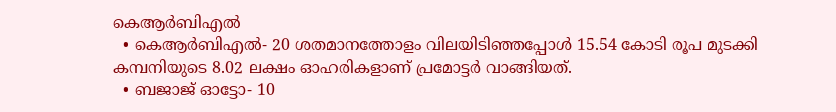കെആര്‍ബിഎല്‍
  • കെആര്‍ബിഎല്‍- 20 ശതമാനത്തോളം വിലയിടിഞ്ഞപ്പോള്‍ 15.54 കോടി രൂപ മുടക്കി കമ്പനിയുടെ 8.02 ലക്ഷം ഓഹരികളാണ് പ്രമോട്ടര്‍ വാങ്ങിയത്.
  • ബജാജ് ഓട്ടോ- 10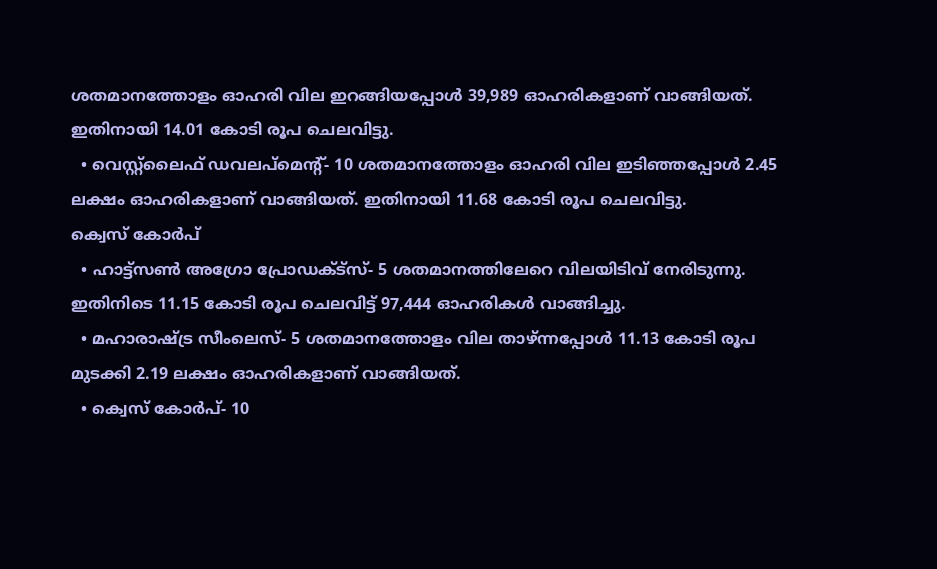ശതമാനത്തോളം ഓഹരി വില ഇറങ്ങിയപ്പോള്‍ 39,989 ഓഹരികളാണ് വാങ്ങിയത്. ഇതിനായി 14.01 കോടി രൂപ ചെലവിട്ടു.
  • വെസ്റ്റ്‌ലൈഫ് ഡവലപ്‌മെന്റ്- 10 ശതമാനത്തോളം ഓഹരി വില ഇടിഞ്ഞപ്പോള്‍ 2.45 ലക്ഷം ഓഹരികളാണ് വാങ്ങിയത്. ഇതിനായി 11.68 കോടി രൂപ ചെലവിട്ടു.
ക്വെസ് കോര്‍പ്
  • ഹാട്ട്‌സണ്‍ അഗ്രോ പ്രോഡക്ട്‌സ്- 5 ശതമാനത്തിലേറെ വിലയിടിവ് നേരിടുന്നു. ഇതിനിടെ 11.15 കോടി രൂപ ചെലവിട്ട് 97,444 ഓഹരികള്‍ വാങ്ങിച്ചു.
  • മഹാരാഷ്ട്ര സീംലെസ്- 5 ശതമാനത്തോളം വില താഴ്ന്നപ്പോള്‍ 11.13 കോടി രൂപ മുടക്കി 2.19 ലക്ഷം ഓഹരികളാണ് വാങ്ങിയത്.
  • ക്വെസ് കോര്‍പ്- 10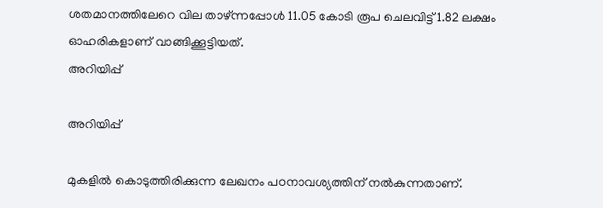ശതമാനത്തിലേറെ വില താഴ്ന്നപ്പോള്‍ 11.05 കോടി രൂപ ചെലവിട്ട് 1.82 ലക്ഷം ഓഹരികളാണ് വാങ്ങിക്കൂട്ടിയത്.
അറിയിപ്പ്

അറിയിപ്പ്

മുകളില്‍ കൊടുത്തിരിക്കുന്ന ലേഖനം പഠനാവശ്യത്തിന് നല്‍കുന്നതാണ്.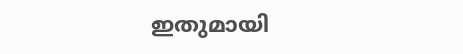ഇതുമായി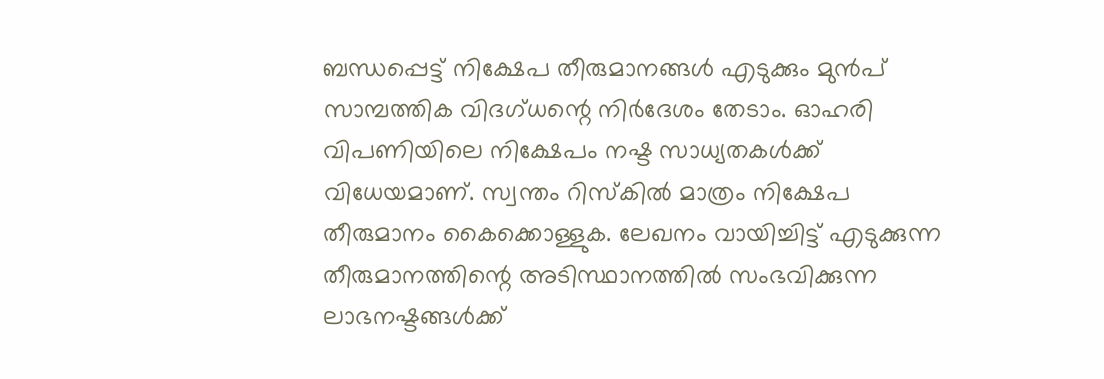ബന്ധപ്പെട്ട് നിക്ഷേപ തീരുമാനങ്ങള്‍ എടുക്കും മുന്‍പ് സാമ്പത്തിക വിദഗ്ധന്റെ നിര്‍ദേശം തേടാം. ഓഹരി വിപണിയിലെ നിക്ഷേപം നഷ്ട സാധ്യതകള്‍ക്ക് വിധേയമാണ്. സ്വന്തം റിസ്‌കില്‍ മാത്രം നിക്ഷേപ തീരുമാനം കൈക്കൊള്ളുക. ലേഖനം വായിച്ചിട്ട് എടുക്കുന്ന തീരുമാനത്തിന്റെ അടിസ്ഥാനത്തില്‍ സംഭവിക്കുന്ന ലാഭനഷ്ടങ്ങള്‍ക്ക്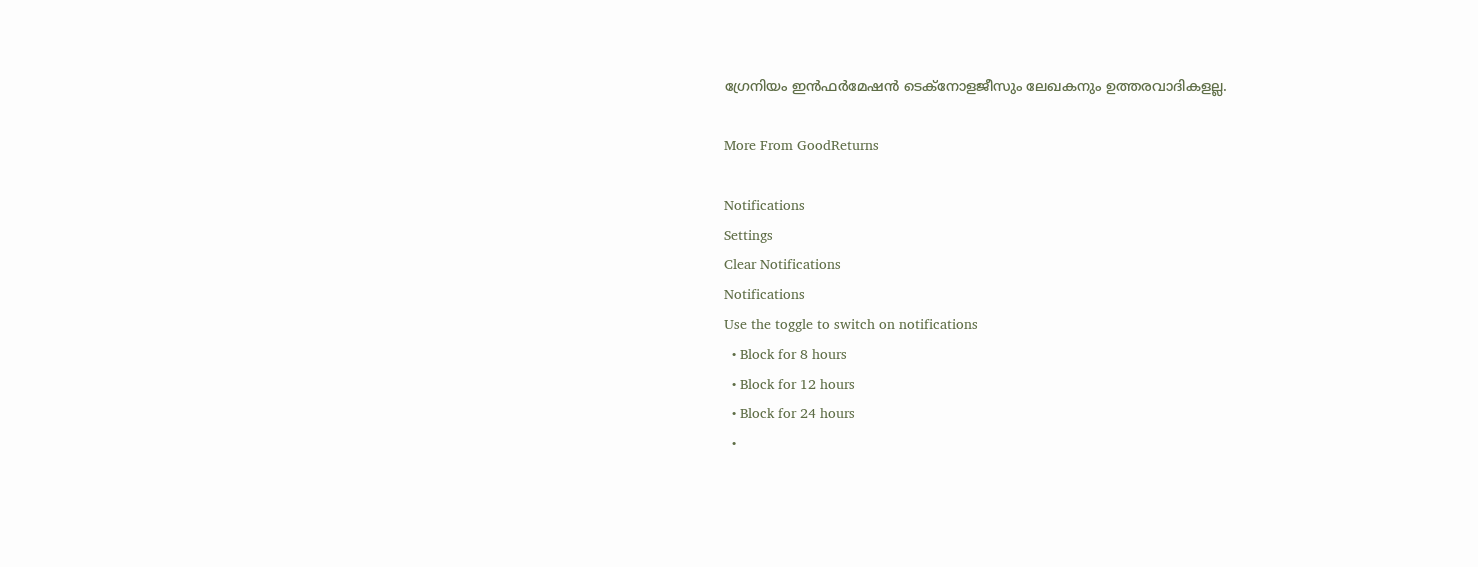ഗ്രേനിയം ഇന്‍ഫര്‍മേഷന്‍ ടെക്നോളജീസും ലേഖകനും ഉത്തരവാദികളല്ല.

More From GoodReturns

Notifications
Settings
Clear Notifications
Notifications
Use the toggle to switch on notifications
  • Block for 8 hours
  • Block for 12 hours
  • Block for 24 hours
  •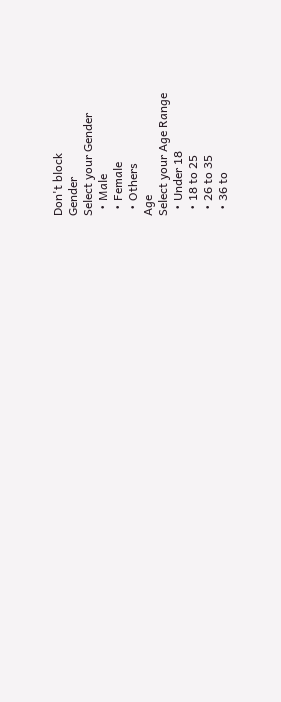Don't block
Gender
Select your Gender
  • Male
  • Female
  • Others
Age
Select your Age Range
  • Under 18
  • 18 to 25
  • 26 to 35
  • 36 to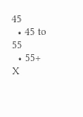45
  • 45 to 55
  • 55+
X